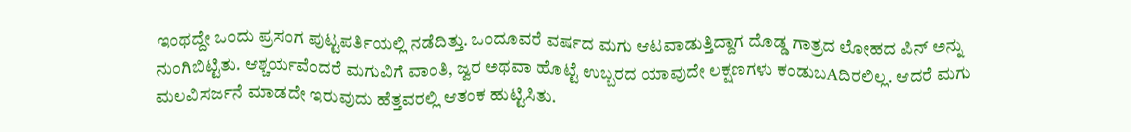ಇಂಥದ್ದೇ ಒಂದು ಪ್ರಸಂಗ ಪುಟ್ಟಪರ್ತಿಯಲ್ಲಿ ನಡೆದಿತ್ತು. ಒಂದೂವರೆ ವರ್ಷದ ಮಗು ಆಟವಾಡುತ್ತಿದ್ದಾಗ ದೊಡ್ಡ ಗಾತ್ರದ ಲೋಹದ ಪಿನ್ ಅನ್ನು ನುಂಗಿಬಿಟ್ಟಿತು. ಆಶ್ಚರ್ಯವೆಂದರೆ ಮಗುವಿಗೆ ವಾಂತಿ, ಜ್ವರ ಅಥವಾ ಹೊಟ್ಟೆ ಉಬ್ಬರದ ಯಾವುದೇ ಲಕ್ಷಣಗಳು ಕಂಡುಬAದಿರಲಿಲ್ಲ. ಆದರೆ ಮಗು ಮಲವಿಸರ್ಜನೆ ಮಾಡದೇ ಇರುವುದು ಹೆತ್ತವರಲ್ಲಿ ಆತಂಕ ಹುಟ್ಟಿಸಿತು.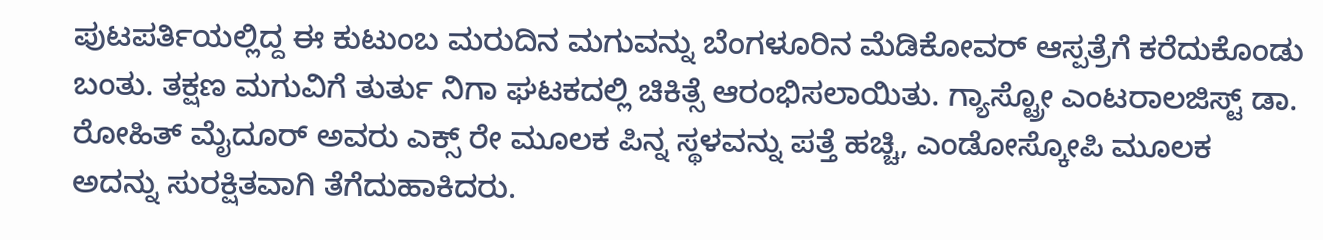ಪುಟಪರ್ತಿಯಲ್ಲಿದ್ದ ಈ ಕುಟುಂಬ ಮರುದಿನ ಮಗುವನ್ನು ಬೆಂಗಳೂರಿನ ಮೆಡಿಕೋವರ್ ಆಸ್ಪತ್ರೆಗೆ ಕರೆದುಕೊಂಡು ಬಂತು. ತಕ್ಷಣ ಮಗುವಿಗೆ ತುರ್ತು ನಿಗಾ ಘಟಕದಲ್ಲಿ ಚಿಕಿತ್ಸೆ ಆರಂಭಿಸಲಾಯಿತು. ಗ್ಯಾಸ್ಟ್ರೋ ಎಂಟರಾಲಜಿಸ್ಟ್ ಡಾ. ರೋಹಿತ್ ಮೈದೂರ್ ಅವರು ಎಕ್ಸ್ ರೇ ಮೂಲಕ ಪಿನ್ನ ಸ್ಥಳವನ್ನು ಪತ್ತೆ ಹಚ್ಚಿ, ಎಂಡೋಸ್ಕೋಪಿ ಮೂಲಕ ಅದನ್ನು ಸುರಕ್ಷಿತವಾಗಿ ತೆಗೆದುಹಾಕಿದರು.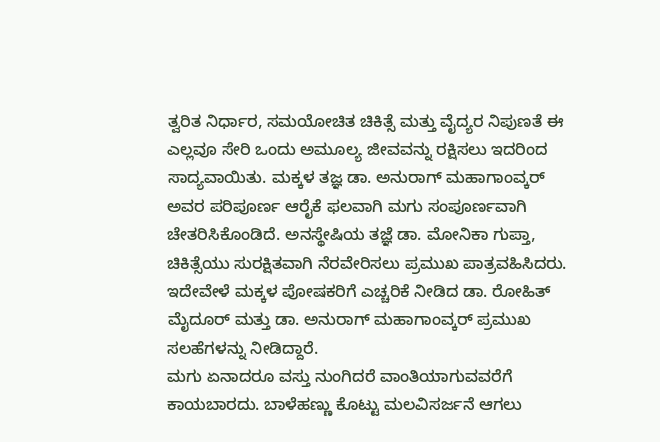ತ್ವರಿತ ನಿರ್ಧಾರ, ಸಮಯೋಚಿತ ಚಿಕಿತ್ಸೆ ಮತ್ತು ವೈದ್ಯರ ನಿಪುಣತೆ ಈ ಎಲ್ಲವೂ ಸೇರಿ ಒಂದು ಅಮೂಲ್ಯ ಜೀವವನ್ನು ರಕ್ಷಿಸಲು ಇದರಿಂದ ಸಾದ್ಯವಾಯಿತು. ಮಕ್ಕಳ ತಜ್ಞ ಡಾ. ಅನುರಾಗ್ ಮಹಾಗಾಂವ್ಕರ್ ಅವರ ಪರಿಪೂರ್ಣ ಆರೈಕೆ ಫಲವಾಗಿ ಮಗು ಸಂಪೂರ್ಣವಾಗಿ ಚೇತರಿಸಿಕೊಂಡಿದೆ. ಅನಸ್ಥೇಷಿಯ ತಜ್ಞೆ ಡಾ. ಮೋನಿಕಾ ಗುಪ್ತಾ, ಚಿಕಿತ್ಸೆಯು ಸುರಕ್ಷಿತವಾಗಿ ನೆರವೇರಿಸಲು ಪ್ರಮುಖ ಪಾತ್ರವಹಿಸಿದರು. ಇದೇವೇಳೆ ಮಕ್ಕಳ ಪೋಷಕರಿಗೆ ಎಚ್ಚರಿಕೆ ನೀಡಿದ ಡಾ. ರೋಹಿತ್ ಮೈದೂರ್ ಮತ್ತು ಡಾ. ಅನುರಾಗ್ ಮಹಾಗಾಂವ್ಕರ್ ಪ್ರಮುಖ ಸಲಹೆಗಳನ್ನು ನೀಡಿದ್ದಾರೆ.
ಮಗು ಏನಾದರೂ ವಸ್ತು ನುಂಗಿದರೆ ವಾಂತಿಯಾಗುವವರೆಗೆ ಕಾಯಬಾರದು. ಬಾಳೆಹಣ್ಣು ಕೊಟ್ಟು ಮಲವಿಸರ್ಜನೆ ಆಗಲು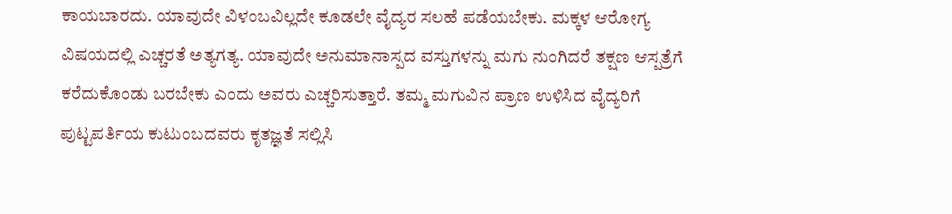ಕಾಯಬಾರದು. ಯಾವುದೇ ವಿಳಂಬವಿಲ್ಲದೇ ಕೂಡಲೇ ವೈದ್ಯರ ಸಲಹೆ ಪಡೆಯಬೇಕು. ಮಕ್ಕಳ ಆರೋಗ್ಯ ವಿಷಯದಲ್ಲಿ ಎಚ್ಚರತೆ ಅತ್ಯಗತ್ಯ. ಯಾವುದೇ ಅನುಮಾನಾಸ್ಪದ ವಸ್ತುಗಳನ್ನು ಮಗು ನುಂಗಿದರೆ ತಕ್ಷಣ ಆಸ್ಪತ್ರೆಗೆ ಕರೆದುಕೊಂಡು ಬರಬೇಕು ಎಂದು ಅವರು ಎಚ್ಚರಿಸುತ್ತಾರೆ. ತಮ್ಮ ಮಗುವಿನ ಪ್ರಾಣ ಉಳಿಸಿದ ವೈದ್ಯರಿಗೆ ಪುಟ್ಟಪರ್ತಿಯ ಕುಟುಂಬದವರು ಕೃತಜ್ಞತೆ ಸಲ್ಲಿಸಿ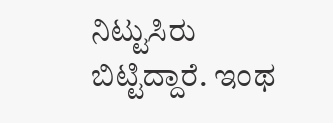ನಿಟ್ಟುಸಿರು ಬಿಟ್ಟಿದ್ದಾರೆ. ಇಂಥ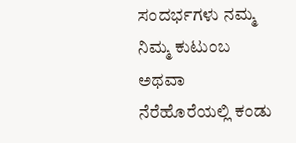ಸಂದರ್ಭಗಳು ನಮ್ಮ ನಿಮ್ಮ ಕುಟುಂಬ ಅಥವಾ ನೆರೆಹೊರೆಯಲ್ಲಿ ಕಂಡು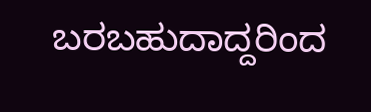ಬರಬಹುದಾದ್ದರಿಂದ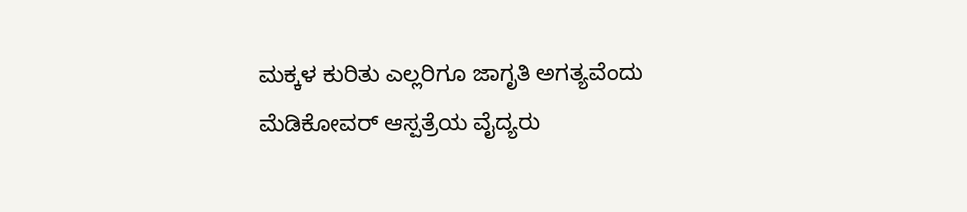ಮಕ್ಕಳ ಕುರಿತು ಎಲ್ಲರಿಗೂ ಜಾಗೃತಿ ಅಗತ್ಯವೆಂದು ಮೆಡಿಕೋವರ್ ಆಸ್ಪತ್ರೆಯ ವೈದ್ಯರು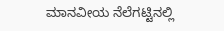ಮಾನವೀಯ ನೆಲೆಗಟ್ಟಿನಲ್ಲಿ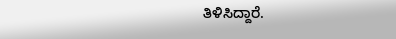ತಿಳಿಸಿದ್ದಾರೆ.